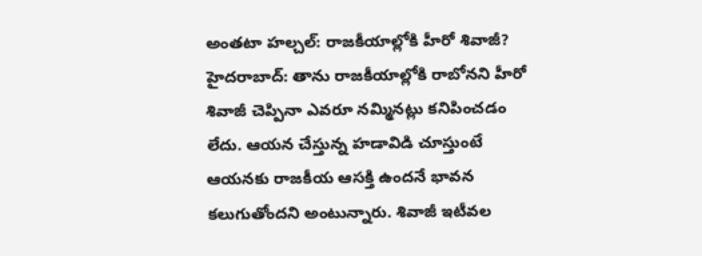అంతటా హల్చల్: రాజకీయాల్లోకి హీరో శివాజీ?
హైదరాబాద్: తాను రాజకీయాల్లోకి రాబోనని హీరో శివాజీ చెప్పినా ఎవరూ నమ్మినట్లు కనిపించడం లేదు. ఆయన చేస్తున్న హడావిడి చూస్తుంటే ఆయనకు రాజకీయ ఆసక్తి ఉందనే భావన కలుగుతోందని అంటున్నారు. శివాజీ ఇటీవల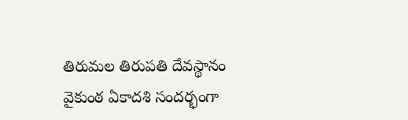తిరుమల తిరుపతి దేవస్థానం వైకుంఠ ఏకాదశి సందర్భంగా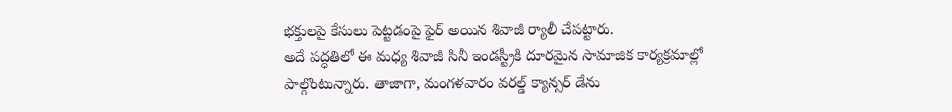భక్తులపై కేసులు పెట్టడంపై ఫైర్ అయిన శివాజీ ర్యాలీ చేపట్టారు.
అదే పద్ధతిలో ఈ మధ్య శివాజీ సినీ ఇండస్ట్రీకి దూరమైన సామాజిక కార్యక్రమాల్లో పాల్గొంటున్నారు. తాజాగా, మంగళవారం వరల్డ్ క్యాన్సర్ డేను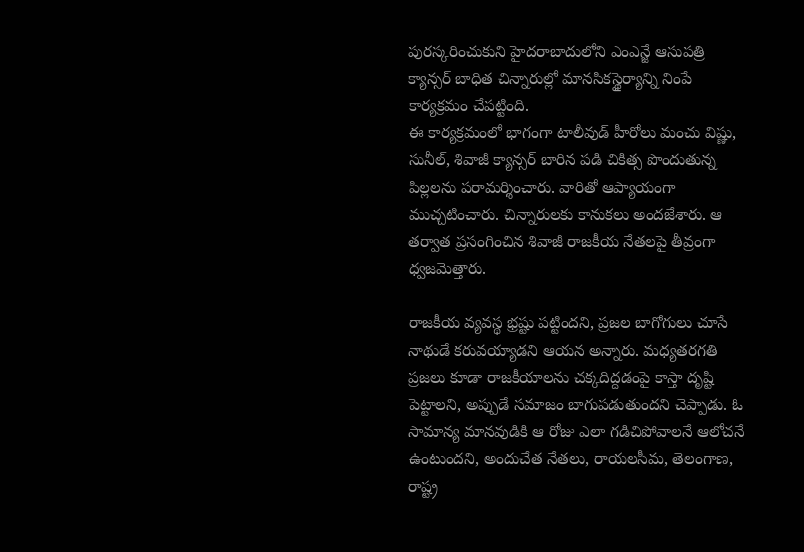పురస్కరించుకుని హైదరాబాదులోని ఎంఎన్జే ఆసుపత్రి క్యాన్సర్ బాధిత చిన్నారుల్లో మానసికస్థైర్యాన్ని నింపే కార్యక్రమం చేపట్టింది.
ఈ కార్యక్రమంలో భాగంగా టాలీవుడ్ హీరోలు మంచు విష్ణు, సునీల్, శివాజీ క్యాన్సర్ బారిన పడి చికిత్స పొందుతున్న పిల్లలను పరామర్శించారు. వారితో ఆప్యాయంగా ముచ్చటించారు. చిన్నారులకు కానుకలు అందజేశారు. ఆ తర్వాత ప్రసంగించిన శివాజీ రాజకీయ నేతలపై తీవ్రంగా ధ్వజమెత్తారు.

రాజకీయ వ్యవస్థ భ్రష్టు పట్టిందని, ప్రజల బాగోగులు చూసే నాథుడే కరువయ్యాడని ఆయన అన్నారు. మధ్యతరగతి ప్రజలు కూడా రాజకీయాలను చక్కదిద్దడంపై కాస్తా దృష్టి పెట్టాలని, అప్పుడే సమాజం బాగుపడుతుందని చెప్పాడు. ఓ సామాన్య మానవుడికి ఆ రోజు ఎలా గడిచిపోవాలనే ఆలోచనే ఉంటుందని, అందుచేత నేతలు, రాయలసీమ, తెలంగాణ, రాష్ట్ర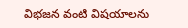విభజన వంటి విషయాలను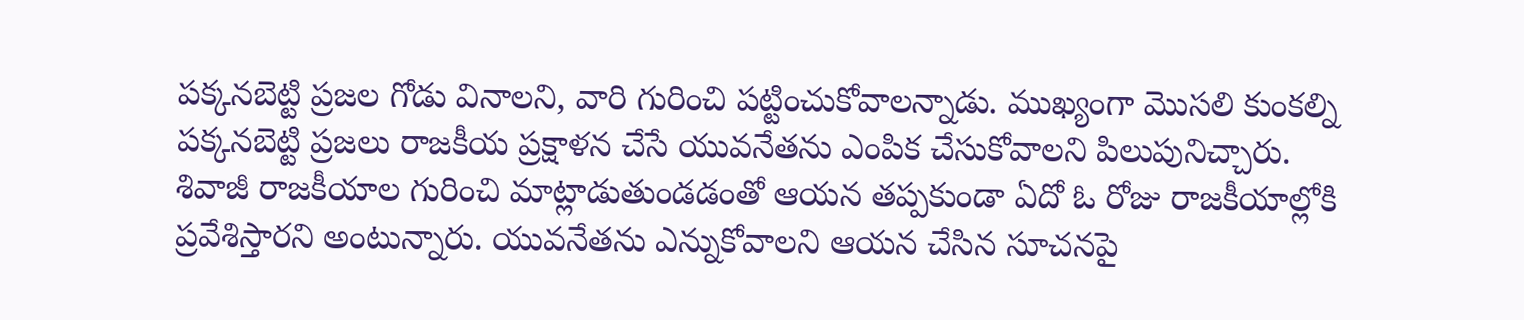పక్కనబెట్టి ప్రజల గోడు వినాలని, వారి గురించి పట్టించుకోవాలన్నాడు. ముఖ్యంగా మొసలి కుంకల్ని పక్కనబెట్టి ప్రజలు రాజకీయ ప్రక్షాళన చేసే యువనేతను ఎంపిక చేసుకోవాలని పిలుపునిచ్చారు.
శివాజీ రాజకీయాల గురించి మాట్లాడుతుండడంతో ఆయన తప్పకుండా ఏదో ఓ రోజు రాజకీయాల్లోకి ప్రవేశిస్తారని అంటున్నారు. యువనేతను ఎన్నుకోవాలని ఆయన చేసిన సూచనపై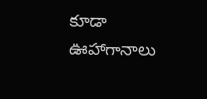కూడా ఊహాగానాలు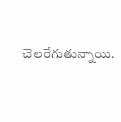చెలరేగుతున్నాయి.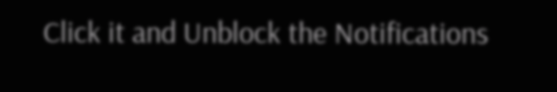Click it and Unblock the Notifications